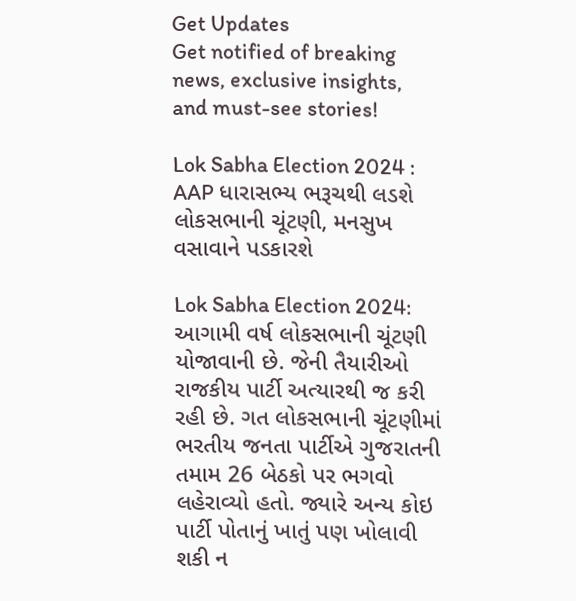Get Updates
Get notified of breaking news, exclusive insights, and must-see stories!

Lok Sabha Election 2024 : AAP ધારાસભ્ય ભરૂચથી લડશે લોકસભાની ચૂંટણી, મનસુખ વસાવાને પડકારશે

Lok Sabha Election 2024: આગામી વર્ષ લોકસભાની ચૂંટણી યોજાવાની છે. જેની તૈયારીઓ રાજકીય પાર્ટી અત્યારથી જ કરી રહી છે. ગત લોકસભાની ચૂંટણીમાં ભરતીય જનતા પાર્ટીએ ગુજરાતની તમામ 26 બેઠકો પર ભગવો લહેરાવ્યો હતો. જ્યારે અન્ય કોઇ પાર્ટી પોતાનું ખાતું પણ ખોલાવી શકી ન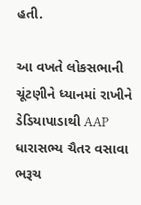હતી.

આ વખતે લોકસભાની ચૂંટણીને ધ્યાનમાં રાખીને ડેડિયાપાડાથી AAP ધારાસભ્ય ચૈતર વસાવા ભરૂચ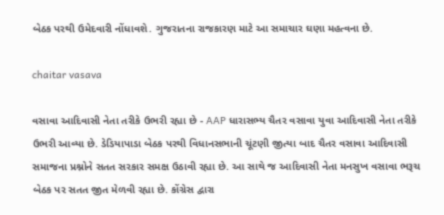બેઠક પરથી ઉમેદવારી નોંધાવશે. ગુજરાતના રાજકારણ માટે આ સમાચાર ઘણા મહત્વના છે.

chaitar vasava

વસાવા આદિવાસી નેતા તરીકે ઉભરી રહ્યા છે - AAP ધારાસભ્ય ચૈતર વસાવા યુવા આદિવાસી નેતા તરીકે ઉભરી આવ્યા છે. ડેડિયાપાડા બેઠક પરથી વિધાનસભાની ચૂંટણી જીત્યા બાદ ચૈતર વસાવા આદિવાસી સમાજના પ્રશ્નોને સતત સરકાર સમક્ષ ઉઠાવી રહ્યા છે. આ સાથે જ આદિવાસી નેતા મનસુખ વસાવા ભરૂચ બેઠક પર સતત જીત મેળવી રહ્યા છે. કોંગ્રેસ દ્વારા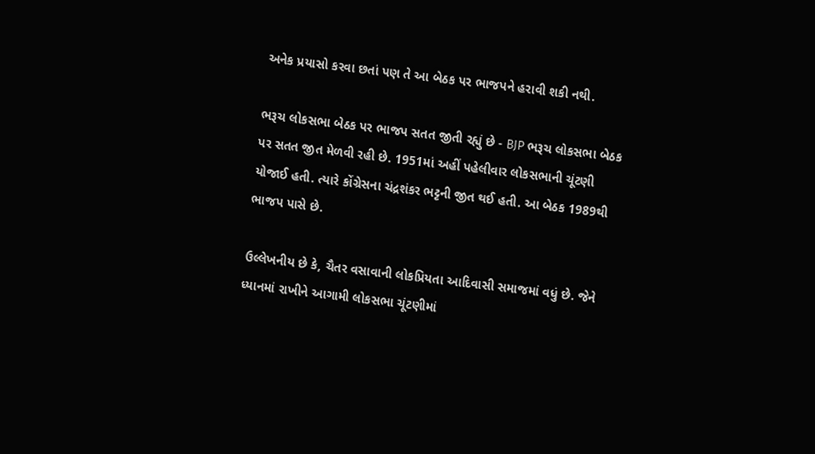અનેક પ્રયાસો કરવા છતાં પણ તે આ બેઠક પર ભાજપને હરાવી શકી નથી.

ભરૂચ લોકસભા બેઠક પર ભાજપ સતત જીતી રહ્યું છે - BJP ભરૂચ લોકસભા બેઠક પર સતત જીત મેળવી રહી છે. 1951માં અહીં પહેલીવાર લોકસભાની ચૂંટણી યોજાઈ હતી. ત્યારે કોંગ્રેસના ચંદ્રશંકર ભટ્ટની જીત થઈ હતી. આ બેઠક 1989થી ભાજપ પાસે છે.

ઉલ્લેખનીય છે કે, ચૈતર વસાવાની લોકપ્રિયતા આદિવાસી સમાજમાં વધું છે. જેને ધ્યાનમાં રાખીને આગામી લોકસભા ચૂંટણીમાં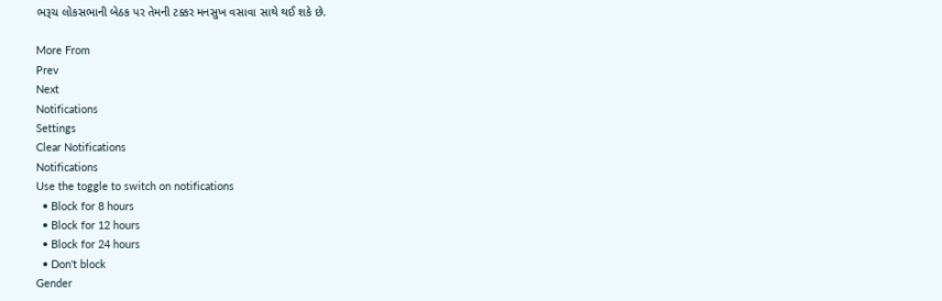ભરૂચ લોકસભાની બેઠક પર તેમની ટક્કર મનસુખ વસાવા સાથે થઈ શકે છે.

More From
Prev
Next
Notifications
Settings
Clear Notifications
Notifications
Use the toggle to switch on notifications
  • Block for 8 hours
  • Block for 12 hours
  • Block for 24 hours
  • Don't block
Gender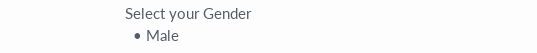Select your Gender
  • Male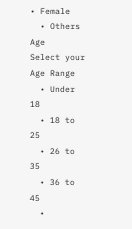• Female
  • Others
Age
Select your Age Range
  • Under 18
  • 18 to 25
  • 26 to 35
  • 36 to 45
  •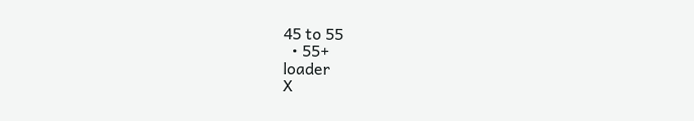45 to 55
  • 55+
loader
X